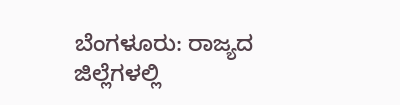ಬೆಂಗಳೂರು: ರಾಜ್ಯದ ಜಿಲ್ಲೆಗಳಲ್ಲಿ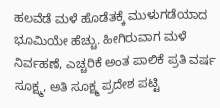ಹಲವೆಡೆ ಮಳೆ ಹೊಡೆತಕ್ಕೆ ಮುಳುಗಡೆಯಾದ ಭೂಮಿಯೇ ಹೆಚ್ಚು. ಹೀಗಿರುವಾಗ ಮಳೆ ನಿರ್ವಹಣೆ, ಎಚ್ಚರಿಕೆ ಅಂತ ಪಾಲಿಕೆ ಪ್ರತಿ ವರ್ಷ ಸೂಕ್ಷ್ಮ, ಅತಿ ಸೂಕ್ಷ್ಮ ಪ್ರದೇಶ ಪಟ್ಟಿ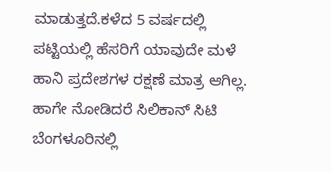ಮಾಡುತ್ತದೆ.ಕಳೆದ 5 ವರ್ಷದಲ್ಲಿ ಪಟ್ಟಿಯಲ್ಲಿ ಹೆಸರಿಗೆ ಯಾವುದೇ ಮಳೆ ಹಾನಿ ಪ್ರದೇಶಗಳ ರಕ್ಷಣೆ ಮಾತ್ರ ಆಗಿಲ್ಲ. ಹಾಗೇ ನೋಡಿದರೆ ಸಿಲಿಕಾನ್ ಸಿಟಿ ಬೆಂಗಳೂರಿನಲ್ಲಿ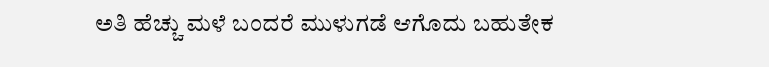ಅತಿ ಹೆಚ್ಚು ಮಳೆ ಬಂದರೆ ಮುಳುಗಡೆ ಆಗೊದು ಬಹುತೇಕ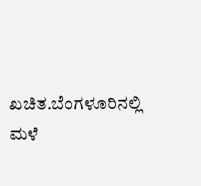ಖಚಿತ.ಬೆಂಗಳೂರಿನಲ್ಲಿ ಮಳೆ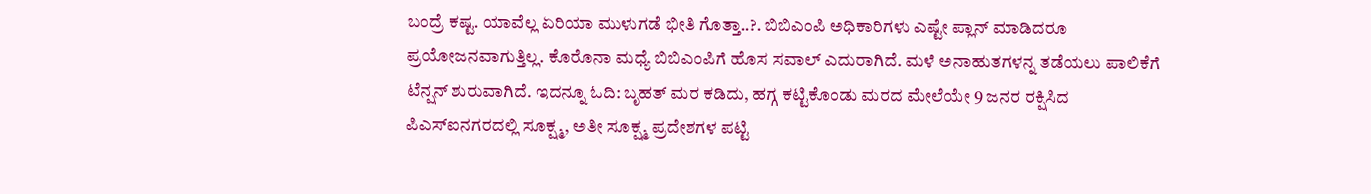ಬಂದ್ರೆ ಕಷ್ಟ. ಯಾವೆಲ್ಲ ಏರಿಯಾ ಮುಳುಗಡೆ ಭೀತಿ ಗೊತ್ತಾ..?. ಬಿಬಿಎಂಪಿ ಅಧಿಕಾರಿಗಳು ಎಷ್ಟೇ ಪ್ಲಾನ್ ಮಾಡಿದರೂ ಪ್ರಯೋಜನವಾಗುತ್ತಿಲ್ಲ. ಕೊರೊನಾ ಮಧ್ಯೆ ಬಿಬಿಎಂಪಿಗೆ ಹೊಸ ಸವಾಲ್ ಎದುರಾಗಿದೆ. ಮಳೆ ಅನಾಹುತಗಳನ್ನ ತಡೆಯಲು ಪಾಲಿಕೆಗೆ ಟೆನ್ಷನ್ ಶುರುವಾಗಿದೆ. ಇದನ್ನೂ ಓದಿ: ಬೃಹತ್ ಮರ ಕಡಿದು, ಹಗ್ಗ ಕಟ್ಟಿಕೊಂಡು ಮರದ ಮೇಲೆಯೇ 9 ಜನರ ರಕ್ಷಿಸಿದ ಪಿಎಸ್‍ಐನಗರದಲ್ಲಿ ಸೂಕ್ಷ್ಮ, ಅತೀ ಸೂಕ್ಷ್ಮ ಪ್ರದೇಶಗಳ ಪಟ್ಟಿ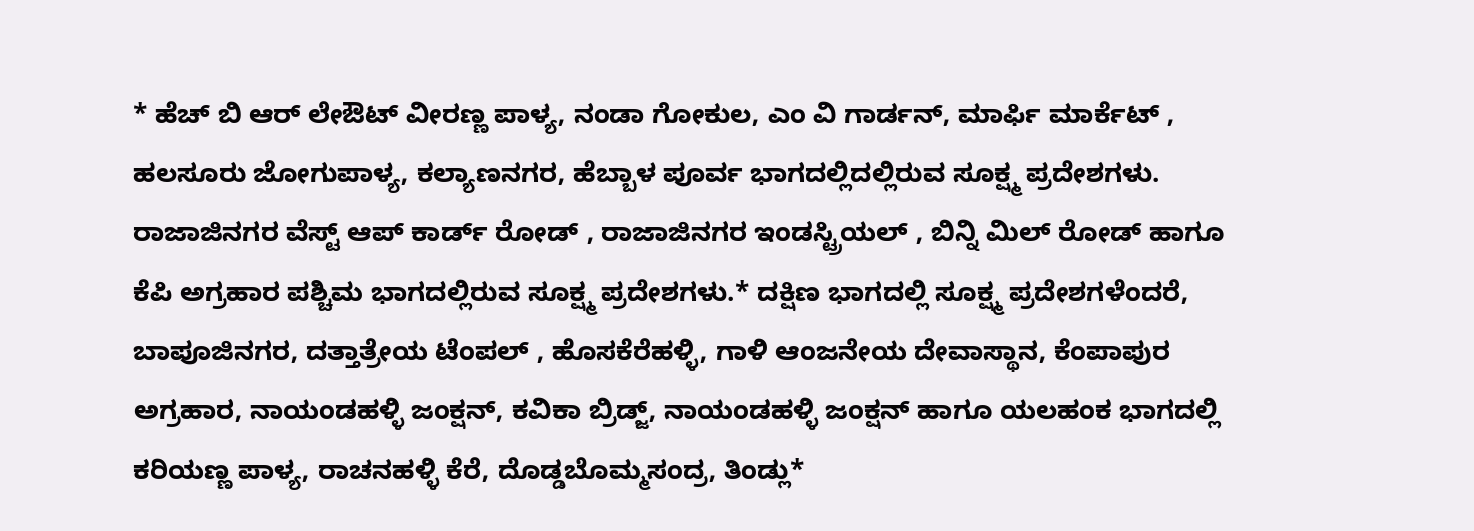* ಹೆಚ್ ಬಿ ಆರ್ ಲೇಔಟ್ ವೀರಣ್ಣ ಪಾಳ್ಯ, ನಂಡಾ ಗೋಕುಲ, ಎಂ ವಿ ಗಾರ್ಡನ್, ಮಾರ್ಫಿ ಮಾರ್ಕೆಟ್ , ಹಲಸೂರು ಜೋಗುಪಾಳ್ಯ, ಕಲ್ಯಾಣನಗರ, ಹೆಬ್ಬಾಳ ಪೂರ್ವ ಭಾಗದಲ್ಲಿದಲ್ಲಿರುವ ಸೂಕ್ಷ್ಮ ಪ್ರದೇಶಗಳು. ರಾಜಾಜಿನಗರ ವೆಸ್ಟ್ ಆಪ್ ಕಾರ್ಡ್ ರೋಡ್ , ರಾಜಾಜಿನಗರ ಇಂಡಸ್ಟ್ರಿಯಲ್ , ಬಿನ್ನಿ ಮಿಲ್ ರೋಡ್ ಹಾಗೂ ಕೆಪಿ ಅಗ್ರಹಾರ ಪಶ್ಚಿಮ ಭಾಗದಲ್ಲಿರುವ ಸೂಕ್ಷ್ಮ ಪ್ರದೇಶಗಳು.* ದಕ್ಷಿಣ ಭಾಗದಲ್ಲಿ ಸೂಕ್ಷ್ಮ ಪ್ರದೇಶಗಳೆಂದರೆ, ಬಾಪೂಜಿನಗರ, ದತ್ತಾತ್ರೇಯ ಟೆಂಪಲ್ , ಹೊಸಕೆರೆಹಳ್ಳಿ, ಗಾಳಿ ಆಂಜನೇಯ ದೇವಾಸ್ಥಾನ, ಕೆಂಪಾಪುರ ಅಗ್ರಹಾರ, ನಾಯಂಡಹಳ್ಳಿ ಜಂಕ್ಷನ್, ಕವಿಕಾ ಬ್ರಿಡ್ಜ್, ನಾಯಂಡಹಳ್ಳಿ ಜಂಕ್ಷನ್ ಹಾಗೂ ಯಲಹಂಕ ಭಾಗದಲ್ಲಿ ಕರಿಯಣ್ಣ ಪಾಳ್ಯ, ರಾಚನಹಳ್ಳಿ ಕೆರೆ, ದೊಡ್ಡಬೊಮ್ಮಸಂದ್ರ, ತಿಂಡ್ಲು*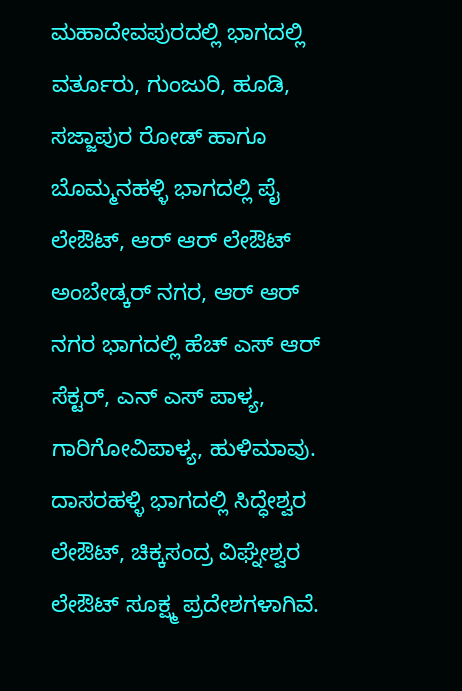ಮಹಾದೇವಪುರದಲ್ಲಿ ಭಾಗದಲ್ಲಿ ವರ್ತೂರು, ಗುಂಜುರಿ, ಹೂಡಿ, ಸಜ್ಜಾಪುರ ರೋಡ್ ಹಾಗೂ ಬೊಮ್ಮನಹಳ್ಳಿ ಭಾಗದಲ್ಲಿ ಪೈ ಲೇಔಟ್, ಆರ್ ಆರ್ ಲೇಔಟ್ ಅಂಬೇಡ್ಕರ್ ನಗರ, ಆರ್ ಆರ್ ನಗರ ಭಾಗದಲ್ಲಿ ಹೆಚ್ ಎಸ್ ಆರ್ ಸೆಕ್ಟರ್, ಎನ್ ಎಸ್ ಪಾಳ್ಯ, ಗಾರಿಗೋವಿಪಾಳ್ಯ, ಹುಳಿಮಾವು. ದಾಸರಹಳ್ಳಿ ಭಾಗದಲ್ಲಿ ಸಿದ್ಧೇಶ್ವರ ಲೇಔಟ್, ಚಿಕ್ಕಸಂದ್ರ ವಿಘ್ನೇಶ್ವರ ಲೇಔಟ್ ಸೂಕ್ಷ್ಮ ಪ್ರದೇಶಗಳಾಗಿವೆ.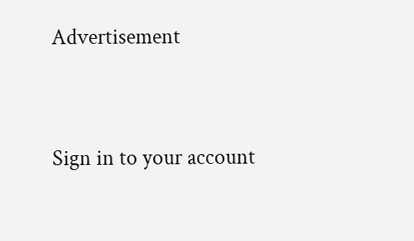Advertisement




Sign in to your account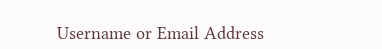Username or Email Address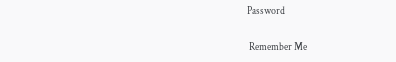Password

 Remember Me